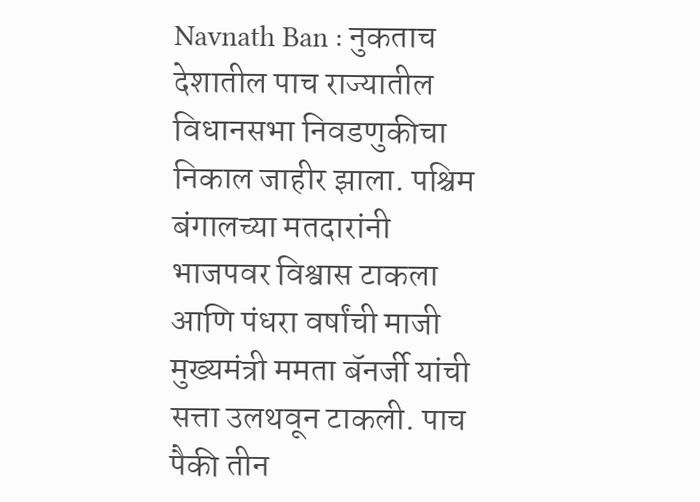Navnath Ban : नुकताच देशातील पाच राज्यातील विधानसभा निवडणुकीचा निकाल जाहीर झाला. पश्चिम बंगालच्या मतदारांनी भाजपवर विश्वास टाकला आणि पंधरा वर्षांची माजी मुख्यमंत्री ममता बॅनर्जी यांची सत्ता उलथवून टाकली. पाच पैकी तीन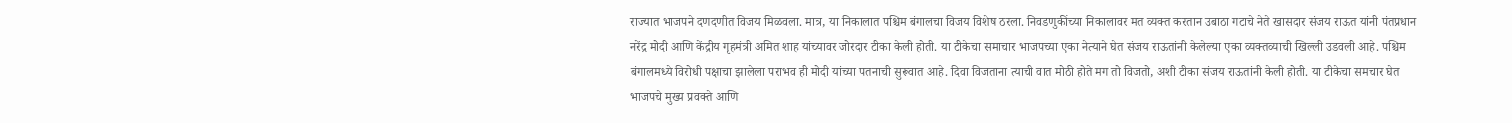राज्यात भाजपने दणदणीत विजय मिळवला. मात्र, या निकालात पश्चिम बंगालचा विजय विशेष ठरला. निवडणुकींच्या निकालावर मत व्यक्त करतान उबाठा गटाचे नेते खासदार संजय राऊत यांनी पंतप्रधान नरेंद्र मोदी आणि केंद्रीय गृहमंत्री अमित शाह यांच्यावर जोरदार टीका केली होती. या टीकेचा समाचार भाजपच्या एका नेत्याने घेत संजय राऊतांनी केलेल्या एका व्यक्तव्याची खिल्ली उडवली आहे. पश्चिम बंगालमध्ये विरोधी पक्षाचा झालेला पराभव ही मोदी यांच्या पतनाची सुरूवात आहे. दिवा विजताना त्याची वात मोठी होते मग तो विजतो, अशी टीका संजय राऊतांनी केली होती. या टीकेचा समचार घेत भाजपचे मुख्य प्रवक्ते आणि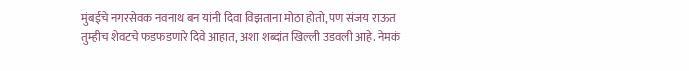मुंबईचे नगरसेवक नवनाथ बन यांनी दिवा विझताना मोठा होतो, पण संजय राऊत तुम्हीच शेवटचे फडफडणारे दिवे आहात, अशा शब्दांत खिल्ली उडवली आहे. नेमकं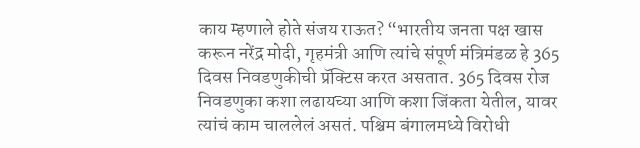काय म्हणाले होते संजय राऊत? “भारतीय जनता पक्ष खास करून नरेंद्र मोदी, गृहमंत्री आणि त्यांचे संपूर्ण मंत्रिमंडळ हे 365 दिवस निवडणुकीची प्रॅक्टिस करत असतात. 365 दिवस रोज निवडणुका कशा लढायच्या आणि कशा जिंकता येतील, यावर त्यांचं काम चाललेलं असतं. पश्चिम बंगालमध्ये विरोधी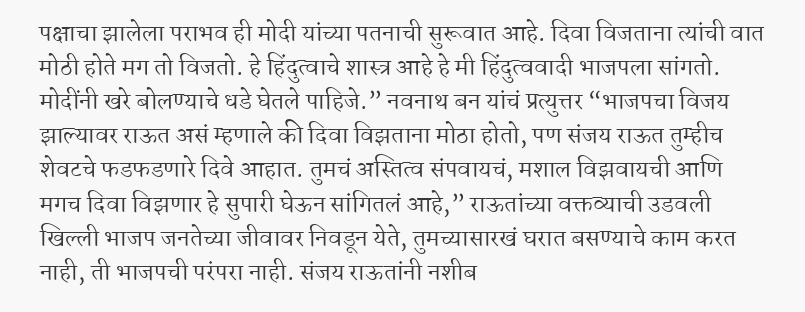पक्षाचा झालेला पराभव ही मोदी यांच्या पतनाची सुरूवात आहे. दिवा विजताना त्यांची वात मोठी होते मग तो विजतो. हे हिंदुत्वाचे शास्त्र आहे हे मी हिंदुत्ववादी भाजपला सांगतो. मोदींनी खरे बोलण्याचे धडे घेतले पाहिजे.” नवनाथ बन यांचं प्रत्युत्तर “भाजपचा विजय झाल्यावर राऊत असं म्हणाले की दिवा विझताना मोठा होतो, पण संजय राऊत तुम्हीच शेवटचे फडफडणारे दिवे आहात. तुमचं अस्तित्व संपवायचं, मशाल विझवायची आणि मगच दिवा विझणार हे सुपारी घेऊन सांगितलं आहे,” राऊतांच्या वक्तव्याची उडवली खिल्ली भाजप जनतेच्या जीवावर निवडून येते, तुमच्यासारखं घरात बसण्याचे काम करत नाही, ती भाजपची परंपरा नाही. संजय राऊतांनी नशीब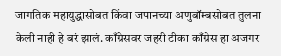जागतिक महायुद्धासोबत किंवा जपानच्या अणुबॉम्बसोबत तुलना केली नाही हे बरं झालं. काँग्रेसवर जहरी टीका काँग्रेस हा अजगर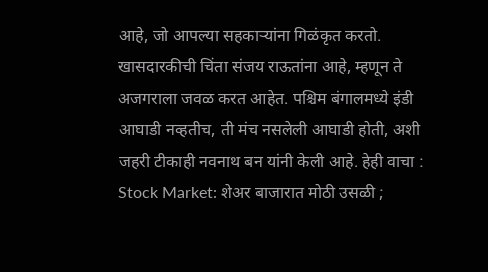आहे, जो आपल्या सहकाऱ्यांना गिळंकृत करतो. खासदारकीची चिंता संजय राऊतांना आहे, म्हणून ते अजगराला जवळ करत आहेत. पश्चिम बंगालमध्ये इंडी आघाडी नव्हतीच, ती मंच नसलेली आघाडी होती, अशी जहरी टीकाही नवनाथ बन यांनी केली आहे. हेही वाचा : Stock Market: शेअर बाजारात मोठी उसळी ;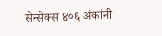सेन्सेक्स ४०६ अंकांनी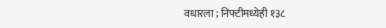वधारला ; निफ्टीमध्येही १३८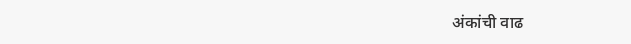अंकांची वाढ